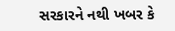સરકારને નથી ખબર કે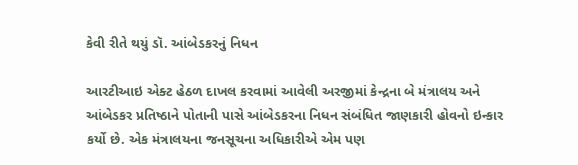કેવી રીતે થયું ડૉ. આંબેડકરનું નિધન

આરટીઆઇ એક્ટ હેઠળ દાખલ કરવામાં આવેલી અરજીમાં કેન્દ્રના બે મંત્રાલય અને આંબેડકર પ્રતિષ્ઠાને પોતાની પાસે આંબેડકરના નિધન સંબંધિત જાણકારી હોવનો ઇન્કાર કર્યો છે. એક મંત્રાલયના જનસૂચના અધિકારીએ એમ પણ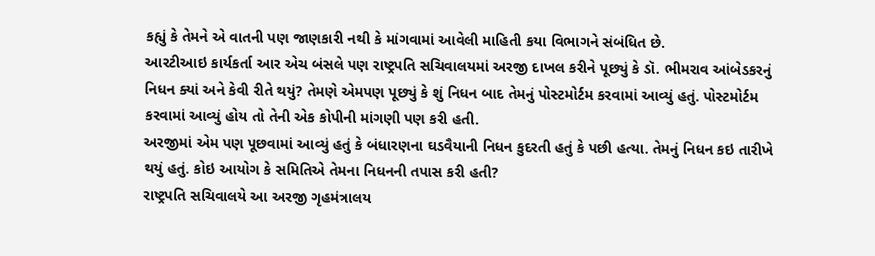કહ્યું કે તેમને એ વાતની પણ જાણકારી નથી કે માંગવામાં આવેલી માહિતી કયા વિભાગને સંબંધિત છે.
આરટીઆઇ કાર્યકર્તા આર એચ બંસલે પણ રાષ્ટ્રપતિ સચિવાલયમાં અરજી દાખલ કરીને પૂછ્યું કે ડૉ. ભીમરાવ આંબેડકરનું નિધન ક્યાં અને કેવી રીતે થયું? તેમણે એમપણ પૂછ્યું કે શું નિધન બાદ તેમનું પોસ્ટમોર્ટમ કરવામાં આવ્યું હતું. પોસ્ટમોર્ટમ કરવામાં આવ્યું હોય તો તેની એક કોપીની માંગણી પણ કરી હતી.
અરજીમાં એમ પણ પૂછવામાં આવ્યું હતું કે બંધારણના ઘડવૈયાની નિધન કુદરતી હતું કે પછી હત્યા. તેમનું નિધન કઇ તારીખે થયું હતું. કોઇ આયોગ કે સમિતિએ તેમના નિધનની તપાસ કરી હતી?
રાષ્ટ્રપતિ સચિવાલયે આ અરજી ગૃહમંત્રાલય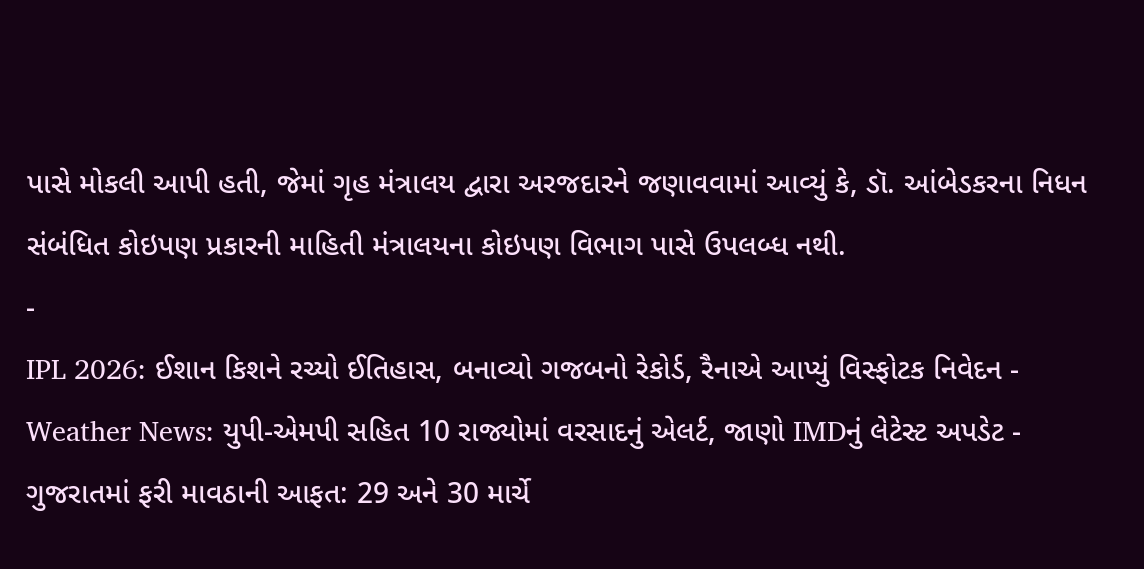પાસે મોકલી આપી હતી, જેમાં ગૃહ મંત્રાલય દ્વારા અરજદારને જણાવવામાં આવ્યું કે, ડૉ. આંબેડકરના નિધન સંબંધિત કોઇપણ પ્રકારની માહિતી મંત્રાલયના કોઇપણ વિભાગ પાસે ઉપલબ્ધ નથી.
-
IPL 2026: ઈશાન કિશને રચ્યો ઈતિહાસ, બનાવ્યો ગજબનો રેકોર્ડ, રૈનાએ આપ્યું વિસ્ફોટક નિવેદન -
Weather News: યુપી-એમપી સહિત 10 રાજ્યોમાં વરસાદનું એલર્ટ, જાણો IMDનું લેટેસ્ટ અપડેટ -
ગુજરાતમાં ફરી માવઠાની આફત: 29 અને 30 માર્ચે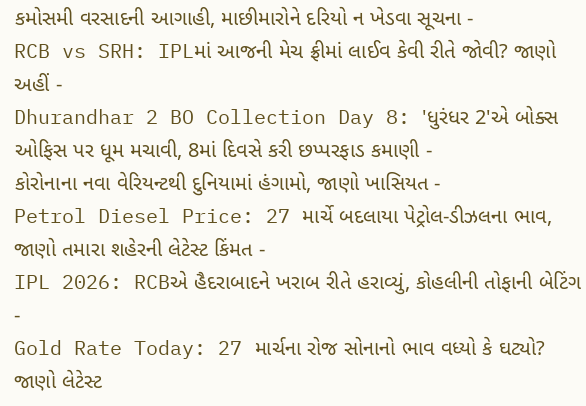કમોસમી વરસાદની આગાહી, માછીમારોને દરિયો ન ખેડવા સૂચના -
RCB vs SRH: IPLમાં આજની મેચ ફ્રીમાં લાઈવ કેવી રીતે જોવી? જાણો અહીં -
Dhurandhar 2 BO Collection Day 8: 'ધુરંધર 2'એ બોક્સ ઓફિસ પર ધૂમ મચાવી, 8માં દિવસે કરી છપ્પરફાડ કમાણી -
કોરોનાના નવા વેરિયન્ટથી દુનિયામાં હંગામો, જાણો ખાસિયત -
Petrol Diesel Price: 27 માર્ચે બદલાયા પેટ્રોલ-ડીઝલના ભાવ, જાણો તમારા શહેરની લેટેસ્ટ કિંમત -
IPL 2026: RCBએ હૈદરાબાદને ખરાબ રીતે હરાવ્યું, કોહલીની તોફાની બેટિંગ -
Gold Rate Today: 27 માર્ચના રોજ સોનાનો ભાવ વધ્યો કે ઘટ્યો? જાણો લેટેસ્ટ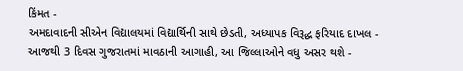કિંમત -
અમદાવાદની સીએન વિદ્યાલયમાં વિદ્યાર્થિની સાથે છેડતી, અધ્યાપક વિરૂદ્ધ ફરિયાદ દાખલ -
આજથી 3 દિવસ ગુજરાતમાં માવઠાની આગાહી, આ જિલ્લાઓને વધુ અસર થશે -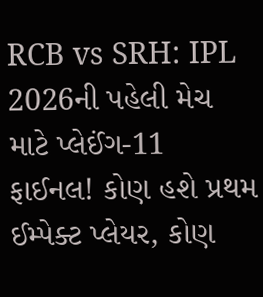RCB vs SRH: IPL 2026ની પહેલી મેચ માટે પ્લેઈંગ-11 ફાઈનલ! કોણ હશે પ્રથમ ઈમ્પેક્ટ પ્લેયર, કોણ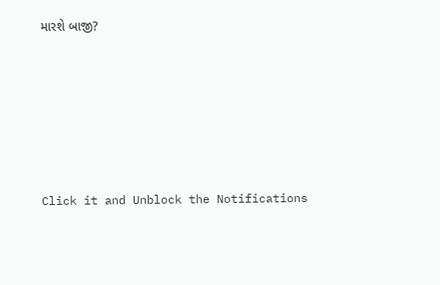મારશે બાજી?








Click it and Unblock the Notifications